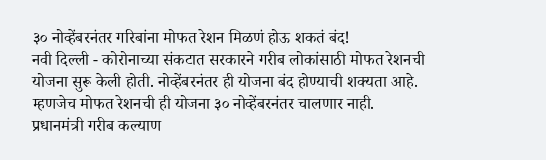३० नोव्हेंबरनंतर गरिबांना मोफत रेशन मिळणं होऊ शकतं बंद!
नवी दिल्ली - कोरोनाच्या संकटात सरकारने गरीब लोकांसाठी मोफत रेशनची योजना सुरू केली होती. नोव्हेंबरनंतर ही योजना बंद होण्याची शक्यता आहे. म्हणजेच मोफत रेशनची ही योजना ३० नोव्हेंबरनंतर चालणार नाही.
प्रधानमंत्री गरीब कल्याण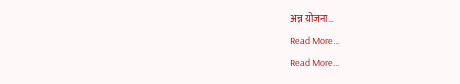अन्न योजना…
Read More...
Read More...